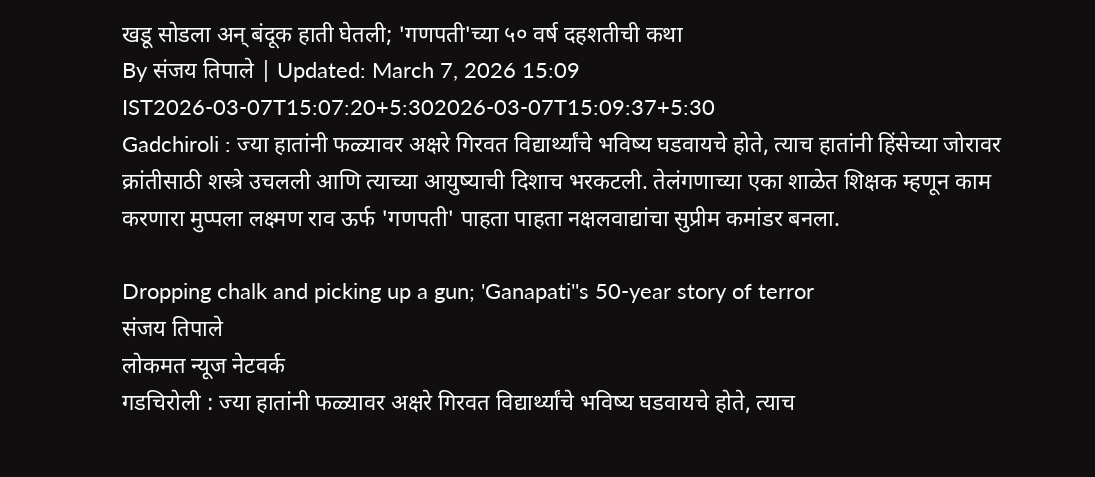खडू सोडला अन् बंदूक हाती घेतली; 'गणपती'च्या ५० वर्ष दहशतीची कथा
By संजय तिपाले | Updated: March 7, 2026 15:09 IST2026-03-07T15:07:20+5:302026-03-07T15:09:37+5:30
Gadchiroli : ज्या हातांनी फळ्यावर अक्षरे गिरवत विद्यार्थ्यांचे भविष्य घडवायचे होते, त्याच हातांनी हिंसेच्या जोरावर क्रांतीसाठी शस्त्रे उचलली आणि त्याच्या आयुष्याची दिशाच भरकटली. तेलंगणाच्या एका शाळेत शिक्षक म्हणून काम करणारा मुप्पला लक्ष्मण राव ऊर्फ 'गणपती' पाहता पाहता नक्षलवाद्यांचा सुप्रीम कमांडर बनला.

Dropping chalk and picking up a gun; 'Ganapati''s 50-year story of terror
संजय तिपाले
लोकमत न्यूज नेटवर्क
गडचिरोली : ज्या हातांनी फळ्यावर अक्षरे गिरवत विद्यार्थ्यांचे भविष्य घडवायचे होते, त्याच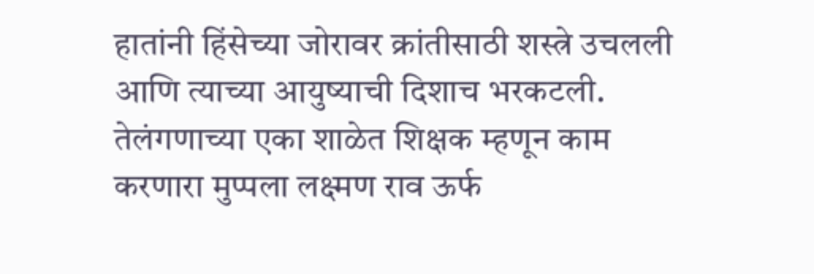हातांनी हिंसेच्या जोरावर क्रांतीसाठी शस्त्रे उचलली आणि त्याच्या आयुष्याची दिशाच भरकटली. तेलंगणाच्या एका शाळेत शिक्षक म्हणून काम करणारा मुप्पला लक्ष्मण राव ऊर्फ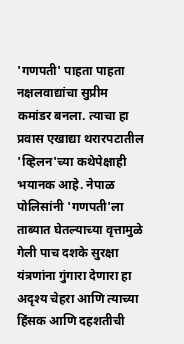'गणपती' पाहता पाहता नक्षलवाद्यांचा सुप्रीम कमांडर बनला. त्याचा हा प्रवास एखाद्या थरारपटातील 'व्हिलन'च्या कथेपेक्षाही भयानक आहे. नेपाळ पोलिसांनी 'गणपती'ला ताब्यात घेतल्याच्या वृत्तामुळे गेली पाच दशके सुरक्षा यंत्रणांना गुंगारा देणारा हा अदृश्य चेहरा आणि त्याच्या हिंसक आणि दहशतीची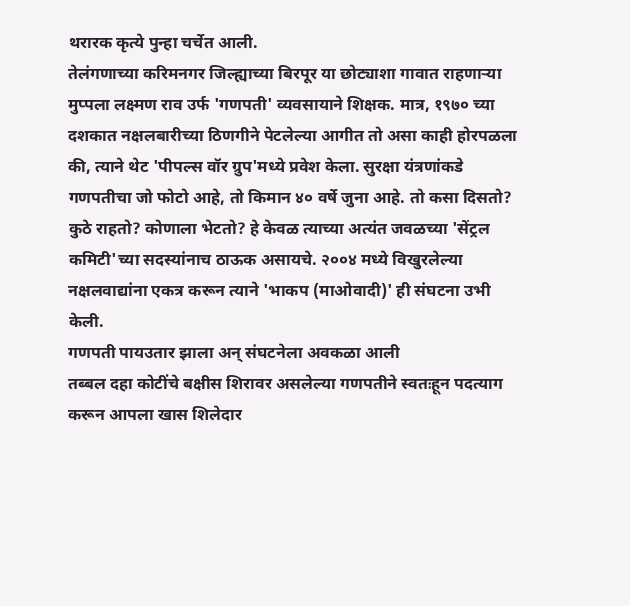थरारक कृत्ये पुन्हा चर्चेत आली.
तेलंगणाच्या करिमनगर जिल्ह्याच्या बिरपूर या छोट्याशा गावात राहणाऱ्या मुप्पला लक्ष्मण राव उर्फ 'गणपती' व्यवसायाने शिक्षक. मात्र, १९७० च्या दशकात नक्षलबारीच्या ठिणगीने पेटलेल्या आगीत तो असा काही होरपळला की, त्याने थेट 'पीपल्स वॉर ग्रुप'मध्ये प्रवेश केला. सुरक्षा यंत्रणांकडे गणपतीचा जो फोटो आहे, तो किमान ४० वर्षे जुना आहे. तो कसा दिसतो? कुठे राहतो? कोणाला भेटतो? हे केवळ त्याच्या अत्यंत जवळच्या 'सेंट्रल कमिटी'च्या सदस्यांनाच ठाऊक असायचे. २००४ मध्ये विखुरलेल्या नक्षलवाद्यांना एकत्र करून त्याने 'भाकप (माओवादी)' ही संघटना उभी केली.
गणपती पायउतार झाला अन् संघटनेला अवकळा आली
तब्बल दहा कोटींचे बक्षीस शिरावर असलेल्या गणपतीने स्वतःहून पदत्याग करून आपला खास शिलेदार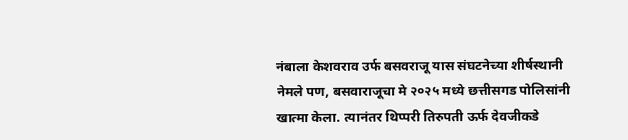नंबाला केशवराव उर्फ बसवराजू यास संघटनेच्या शीर्षस्थानी नेमले पण, बसवाराजूचा मे २०२५ मध्ये छत्तीसगड पोलिसांनी खात्मा केला. त्यानंतर थिप्परी तिरुपती ऊर्फ देवजीकडे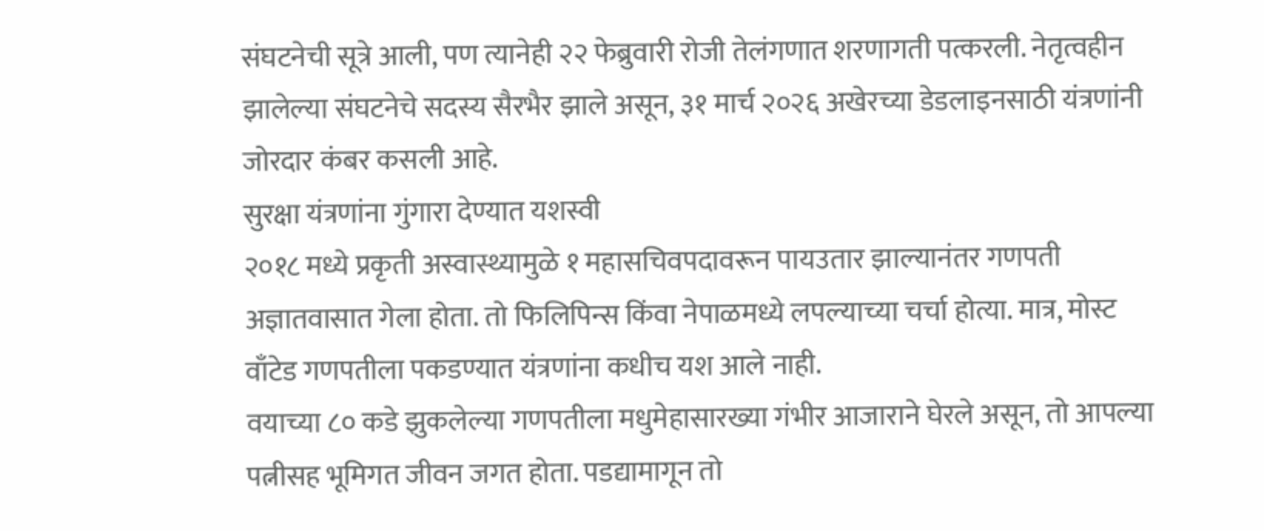संघटनेची सूत्रे आली, पण त्यानेही २२ फेब्रुवारी रोजी तेलंगणात शरणागती पत्करली. नेतृत्वहीन झालेल्या संघटनेचे सदस्य सैरभैर झाले असून, ३१ मार्च २०२६ अखेरच्या डेडलाइनसाठी यंत्रणांनी जोरदार कंबर कसली आहे.
सुरक्षा यंत्रणांना गुंगारा देण्यात यशस्वी
२०१८ मध्ये प्रकृती अस्वास्थ्यामुळे १ महासचिवपदावरून पायउतार झाल्यानंतर गणपती अज्ञातवासात गेला होता. तो फिलिपिन्स किंवा नेपाळमध्ये लपल्याच्या चर्चा होत्या. मात्र, मोस्ट वाँटेड गणपतीला पकडण्यात यंत्रणांना कधीच यश आले नाही.
वयाच्या ८० कडे झुकलेल्या गणपतीला मधुमेहासारख्या गंभीर आजाराने घेरले असून, तो आपल्या पत्नीसह भूमिगत जीवन जगत होता. पडद्यामागून तो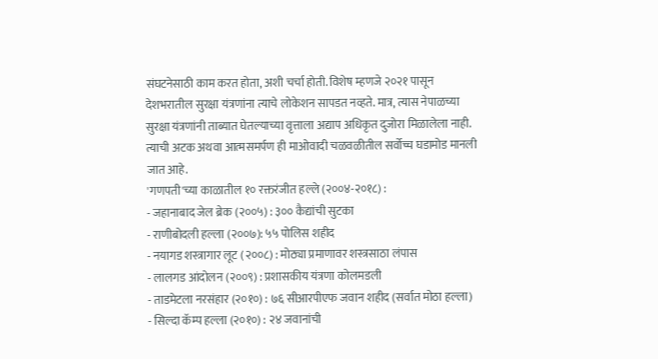संघटनेसाठी काम करत होता, अशी चर्चा होती. विशेष म्हणजे २०२१ पासून देशभरातील सुरक्षा यंत्रणांना त्याचे लोकेशन सापडत नव्हते. मात्र, त्यास नेपाळच्या सुरक्षा यंत्रणांनी ताब्यात घेतल्याच्या वृत्ताला अद्याप अधिकृत दुजोरा मिळालेला नाही. त्याची अटक अथवा आत्मसमर्पण ही माओवादी चळवळीतील सर्वोच्च घडामोड मानली जात आहे.
'गणपती'च्या काळातील १० रक्तरंजीत हल्ले (२००४-२०१८) :
- जहानाबाद जेल ब्रेक (२००५) : ३०० कैद्यांची सुटका
- राणीबोदली हल्ला (२००७): ५५ पोलिस शहीद
- नयागड शस्त्रागार लूट (२००८) : मोठ्या प्रमाणावर शस्त्रसाठा लंपास
- लालगड आंदोलन (२००९) : प्रशासकीय यंत्रणा कोलमडली
- ताडमेटला नरसंहार (२०१०) : ७६ सीआरपीएफ जवान शहीद (सर्वात मोठा हल्ला)
- सिल्दा कॅम्प हल्ला (२०१०) : २४ जवानांची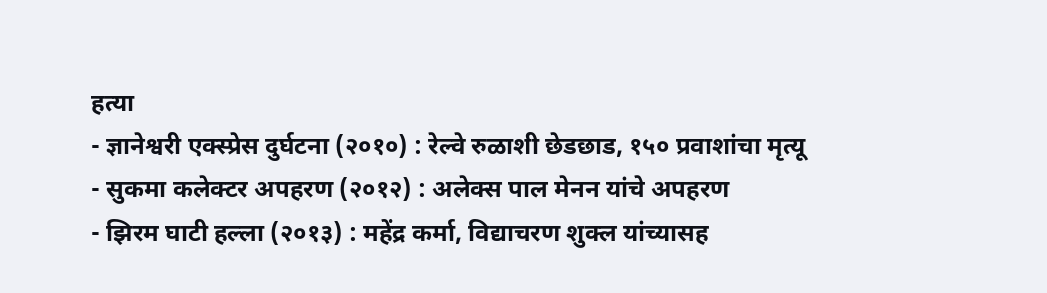हत्या
- ज्ञानेश्वरी एक्स्प्रेस दुर्घटना (२०१०) : रेल्वे रुळाशी छेडछाड, १५० प्रवाशांचा मृत्यू
- सुकमा कलेक्टर अपहरण (२०१२) : अलेक्स पाल मेनन यांचे अपहरण
- झिरम घाटी हल्ला (२०१३) : महेंद्र कर्मा, विद्याचरण शुक्ल यांच्यासह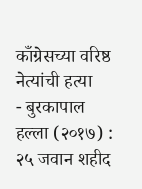काँग्रेसच्या वरिष्ठ नेत्यांची हत्या
- बुरकापाल हल्ला (२०१७) : २५ जवान शहीद